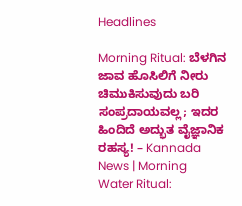Headlines

Morning Ritual: ಬೆಳಗಿನ ಜಾವ ಹೊಸಿಲಿಗೆ ನೀರು ಚಿಮುಕಿಸುವುದು ಬರಿ ಸಂಪ್ರದಾಯವಲ್ಲ; ಇದರ ಹಿಂದಿದೆ ಅದ್ಭುತ ವೈಜ್ಞಾನಿಕ ರಹಸ್ಯ! – Kannada News | Morning Water Ritual: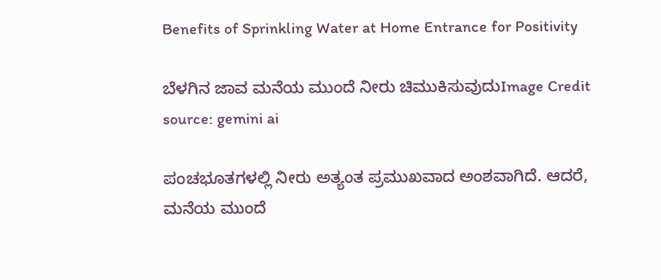Benefits of Sprinkling Water at Home Entrance for Positivity

ಬೆಳಗಿನ ಜಾವ ಮನೆಯ ಮುಂದೆ ನೀರು ಚಿಮುಕಿಸುವುದುImage Credit source: gemini ai

ಪಂಚಭೂತಗಳಲ್ಲಿ ನೀರು ಅತ್ಯಂತ ಪ್ರಮುಖವಾದ ಅಂಶವಾಗಿದೆ. ಆದರೆ, ಮನೆಯ ಮುಂದೆ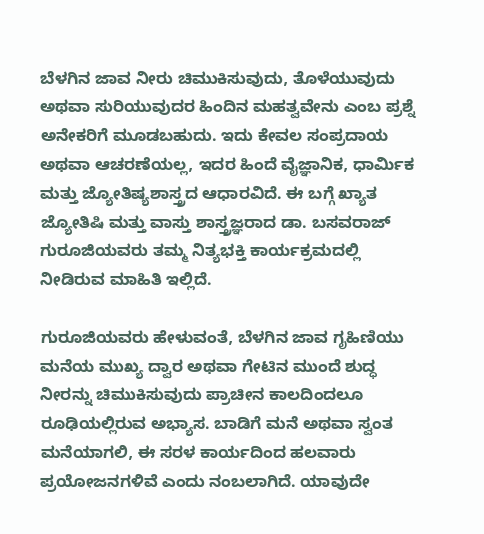ಬೆಳಗಿನ ಜಾವ ನೀರು ಚಿಮುಕಿಸುವುದು, ತೊಳೆಯುವುದು ಅಥವಾ ಸುರಿಯುವುದರ ಹಿಂದಿನ ಮಹತ್ವವೇನು ಎಂಬ ಪ್ರಶ್ನೆ ಅನೇಕರಿಗೆ ಮೂಡಬಹುದು. ಇದು ಕೇವಲ ಸಂಪ್ರದಾಯ ಅಥವಾ ಆಚರಣೆಯಲ್ಲ, ಇದರ ಹಿಂದೆ ವೈಜ್ಞಾನಿಕ, ಧಾರ್ಮಿಕ ಮತ್ತು ಜ್ಯೋತಿಷ್ಯಶಾಸ್ತ್ರದ ಆಧಾರವಿದೆ. ಈ ಬಗ್ಗೆ ಖ್ಯಾತ ಜ್ಯೋತಿಷಿ ಮತ್ತು ವಾಸ್ತು ಶಾಸ್ತ್ರಜ್ಞರಾದ ಡಾ. ಬಸವರಾಜ್ ಗುರೂಜಿಯವರು ತಮ್ಮ ನಿತ್ಯಭಕ್ತಿ ಕಾರ್ಯಕ್ರಮದಲ್ಲಿ ನೀಡಿರುವ ಮಾಹಿತಿ ಇಲ್ಲಿದೆ.

ಗುರೂಜಿಯವರು ಹೇಳುವಂತೆ, ಬೆಳಗಿನ ಜಾವ ಗೃಹಿಣಿಯು ಮನೆಯ ಮುಖ್ಯ ದ್ವಾರ ಅಥವಾ ಗೇಟಿನ ಮುಂದೆ ಶುದ್ಧ ನೀರನ್ನು ಚಿಮುಕಿಸುವುದು ಪ್ರಾಚೀನ ಕಾಲದಿಂದಲೂ ರೂಢಿಯಲ್ಲಿರುವ ಅಭ್ಯಾಸ. ಬಾಡಿಗೆ ಮನೆ ಅಥವಾ ಸ್ವಂತ ಮನೆಯಾಗಲಿ, ಈ ಸರಳ ಕಾರ್ಯದಿಂದ ಹಲವಾರು ಪ್ರಯೋಜನಗಳಿವೆ ಎಂದು ನಂಬಲಾಗಿದೆ. ಯಾವುದೇ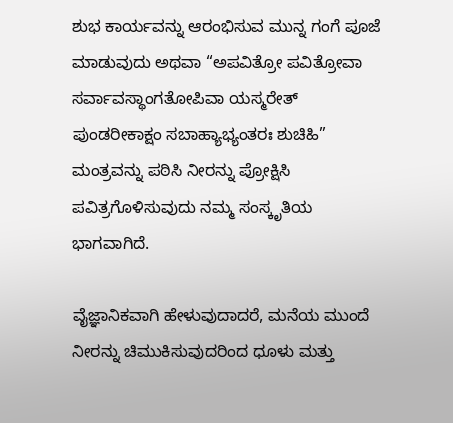ಶುಭ ಕಾರ್ಯವನ್ನು ಆರಂಭಿಸುವ ಮುನ್ನ ಗಂಗೆ ಪೂಜೆ ಮಾಡುವುದು ಅಥವಾ “ಅಪವಿತ್ರೋ ಪವಿತ್ರೋವಾ ಸರ್ವಾವಸ್ಥಾಂಗತೋಪಿವಾ ಯಸ್ಮರೇತ್ ಪುಂಡರೀಕಾಕ್ಷಂ ಸಬಾಹ್ಯಾಭ್ಯಂತರಃ ಶುಚಿಹಿ” ಮಂತ್ರವನ್ನು ಪಠಿಸಿ ನೀರನ್ನು ಪ್ರೋಕ್ಷಿಸಿ ಪವಿತ್ರಗೊಳಿಸುವುದು ನಮ್ಮ ಸಂಸ್ಕೃತಿಯ ಭಾಗವಾಗಿದೆ.

ವೈಜ್ಞಾನಿಕವಾಗಿ ಹೇಳುವುದಾದರೆ, ಮನೆಯ ಮುಂದೆ ನೀರನ್ನು ಚಿಮುಕಿಸುವುದರಿಂದ ಧೂಳು ಮತ್ತು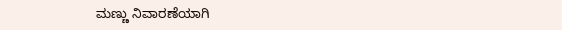ಮಣ್ಣು ನಿವಾರಣೆಯಾಗಿ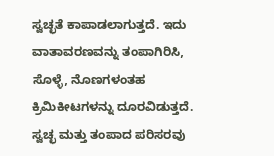ಸ್ವಚ್ಛತೆ ಕಾಪಾಡಲಾಗುತ್ತದೆ. ಇದು ವಾತಾವರಣವನ್ನು ತಂಪಾಗಿರಿಸಿ, ಸೊಳ್ಳೆ, ನೊಣಗಳಂತಹ ಕ್ರಿಮಿಕೀಟಗಳನ್ನು ದೂರವಿಡುತ್ತದೆ. ಸ್ವಚ್ಛ ಮತ್ತು ತಂಪಾದ ಪರಿಸರವು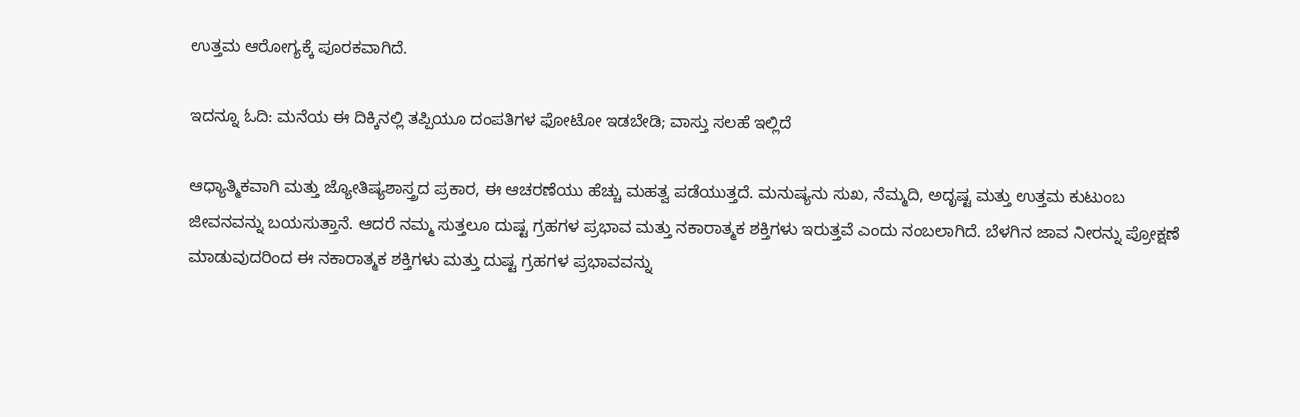ಉತ್ತಮ ಆರೋಗ್ಯಕ್ಕೆ ಪೂರಕವಾಗಿದೆ.

ಇದನ್ನೂ ಓದಿ: ಮನೆಯ ಈ ದಿಕ್ಕಿನಲ್ಲಿ ತಪ್ಪಿಯೂ ದಂಪತಿಗಳ ಫೋಟೋ ಇಡಬೇಡಿ; ವಾಸ್ತು ಸಲಹೆ ಇಲ್ಲಿದೆ

ಆಧ್ಯಾತ್ಮಿಕವಾಗಿ ಮತ್ತು ಜ್ಯೋತಿಷ್ಯಶಾಸ್ತ್ರದ ಪ್ರಕಾರ, ಈ ಆಚರಣೆಯು ಹೆಚ್ಚು ಮಹತ್ವ ಪಡೆಯುತ್ತದೆ. ಮನುಷ್ಯನು ಸುಖ, ನೆಮ್ಮದಿ, ಅದೃಷ್ಟ ಮತ್ತು ಉತ್ತಮ ಕುಟುಂಬ ಜೀವನವನ್ನು ಬಯಸುತ್ತಾನೆ. ಆದರೆ ನಮ್ಮ ಸುತ್ತಲೂ ದುಷ್ಟ ಗ್ರಹಗಳ ಪ್ರಭಾವ ಮತ್ತು ನಕಾರಾತ್ಮಕ ಶಕ್ತಿಗಳು ಇರುತ್ತವೆ ಎಂದು ನಂಬಲಾಗಿದೆ. ಬೆಳಗಿನ ಜಾವ ನೀರನ್ನು ಪ್ರೋಕ್ಷಣೆ ಮಾಡುವುದರಿಂದ ಈ ನಕಾರಾತ್ಮಕ ಶಕ್ತಿಗಳು ಮತ್ತು ದುಷ್ಟ ಗ್ರಹಗಳ ಪ್ರಭಾವವನ್ನು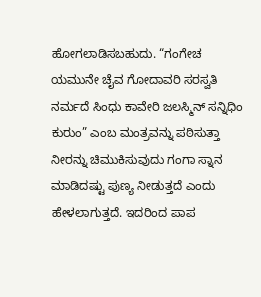ಹೋಗಲಾಡಿಸಬಹುದು. “ಗಂಗೇಚ ಯಮುನೇ ಚೈವ ಗೋದಾವರಿ ಸರಸ್ವತಿ ನರ್ಮದೆ ಸಿಂಧು ಕಾವೇರಿ ಜಲಸ್ಮಿನ್ ಸನ್ನಿಧಿಂ ಕುರುಂ” ಎಂಬ ಮಂತ್ರವನ್ನು ಪಠಿಸುತ್ತಾ ನೀರನ್ನು ಚಿಮುಕಿಸುವುದು ಗಂಗಾ ಸ್ನಾನ ಮಾಡಿದಷ್ಟು ಪುಣ್ಯ ನೀಡುತ್ತದೆ ಎಂದು ಹೇಳಲಾಗುತ್ತದೆ. ಇದರಿಂದ ಪಾಪ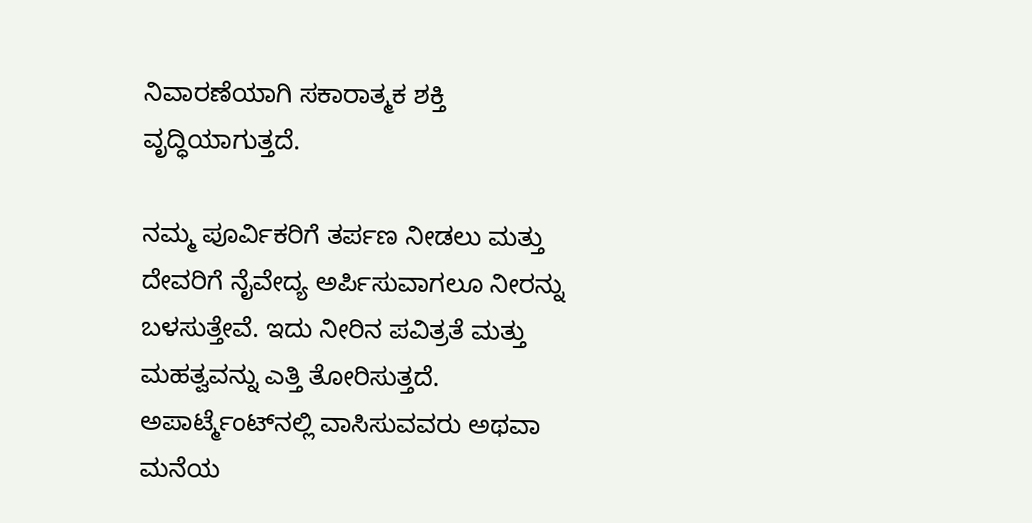ನಿವಾರಣೆಯಾಗಿ ಸಕಾರಾತ್ಮಕ ಶಕ್ತಿ ವೃದ್ಧಿಯಾಗುತ್ತದೆ.

ನಮ್ಮ ಪೂರ್ವಿಕರಿಗೆ ತರ್ಪಣ ನೀಡಲು ಮತ್ತು ದೇವರಿಗೆ ನೈವೇದ್ಯ ಅರ್ಪಿಸುವಾಗಲೂ ನೀರನ್ನು ಬಳಸುತ್ತೇವೆ. ಇದು ನೀರಿನ ಪವಿತ್ರತೆ ಮತ್ತು ಮಹತ್ವವನ್ನು ಎತ್ತಿ ತೋರಿಸುತ್ತದೆ. ಅಪಾರ್ಟ್ಮೆಂಟ್‌ನಲ್ಲಿ ವಾಸಿಸುವವರು ಅಥವಾ ಮನೆಯ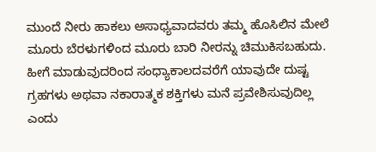ಮುಂದೆ ನೀರು ಹಾಕಲು ಅಸಾಧ್ಯವಾದವರು ತಮ್ಮ ಹೊಸಿಲಿನ ಮೇಲೆ ಮೂರು ಬೆರಳುಗಳಿಂದ ಮೂರು ಬಾರಿ ನೀರನ್ನು ಚಿಮುಕಿಸಬಹುದು. ಹೀಗೆ ಮಾಡುವುದರಿಂದ ಸಂಧ್ಯಾಕಾಲದವರೆಗೆ ಯಾವುದೇ ದುಷ್ಟ ಗ್ರಹಗಳು ಅಥವಾ ನಕಾರಾತ್ಮಕ ಶಕ್ತಿಗಳು ಮನೆ ಪ್ರವೇಶಿಸುವುದಿಲ್ಲ ಎಂದು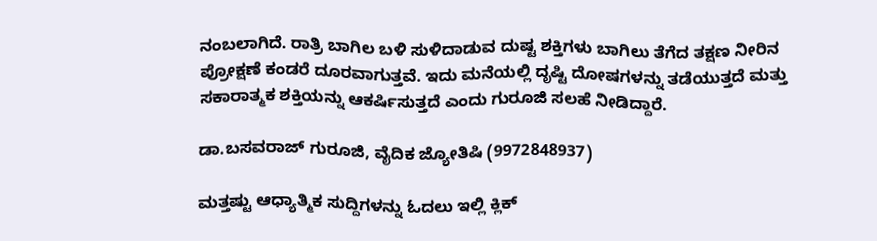ನಂಬಲಾಗಿದೆ. ರಾತ್ರಿ ಬಾಗಿಲ ಬಳಿ ಸುಳಿದಾಡುವ ದುಷ್ಟ ಶಕ್ತಿಗಳು ಬಾಗಿಲು ತೆಗೆದ ತಕ್ಷಣ ನೀರಿನ ಪ್ರೋಕ್ಷಣೆ ಕಂಡರೆ ದೂರವಾಗುತ್ತವೆ. ಇದು ಮನೆಯಲ್ಲಿ ದೃಷ್ಟಿ ದೋಷಗಳನ್ನು ತಡೆಯುತ್ತದೆ ಮತ್ತು ಸಕಾರಾತ್ಮಕ ಶಕ್ತಿಯನ್ನು ಆಕರ್ಷಿಸುತ್ತದೆ ಎಂದು ಗುರೂಜಿ ಸಲಹೆ ನೀಡಿದ್ದಾರೆ.

ಡಾ.ಬಸವರಾಜ್ ಗುರೂಜಿ, ವೈದಿಕ ಜ್ಯೋತಿಷಿ (9972848937)

ಮತ್ತಷ್ಟು ಆಧ್ಯಾತ್ಮಿಕ ಸುದ್ದಿಗಳನ್ನು ಓದಲು ಇಲ್ಲಿ ಕ್ಲಿಕ್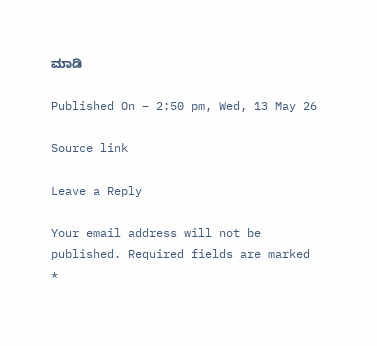ಮಾಡಿ

Published On – 2:50 pm, Wed, 13 May 26

Source link

Leave a Reply

Your email address will not be published. Required fields are marked *